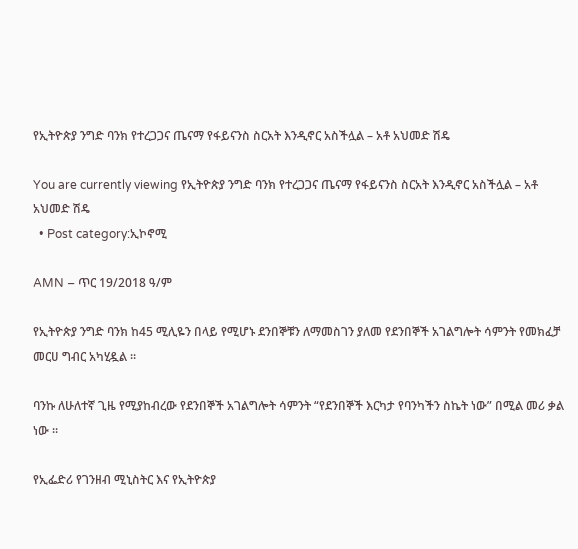የኢትዮጵያ ንግድ ባንክ የተረጋጋና ጤናማ የፋይናንስ ስርአት እንዲኖር አስችሏል – አቶ አህመድ ሽዴ

You are currently viewing የኢትዮጵያ ንግድ ባንክ የተረጋጋና ጤናማ የፋይናንስ ስርአት እንዲኖር አስችሏል – አቶ አህመድ ሽዴ
  • Post category:ኢኮኖሚ

AMN – ጥር 19/2018 ዓ/ም

የኢትዮጵያ ንግድ ባንክ ከ45 ሚሊዬን በላይ የሚሆኑ ደንበኞቹን ለማመስገን ያለመ የደንበኞች አገልግሎት ሳምንት የመክፈቻ መርሀ ግብር አካሂዷል ።

ባንኩ ለሁለተኛ ጊዜ የሚያከብረው የደንበኞች አገልግሎት ሳምንት “የደንበኞች እርካታ የባንካችን ስኬት ነው” በሚል መሪ ቃል ነው ።

የኢፌድሪ የገንዘብ ሚኒስትር እና የኢትዮጵያ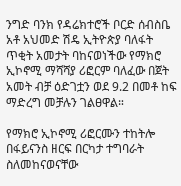ንግድ ባንክ የዳሬክተሮች ቦርድ ሰብስቤ አቶ አህመድ ሽዴ ኢትዮጵያ ባለፋት ጥቂት አመታት ባከናወነችው የማክሮ ኢኮኖሚ ማሻሻያ ሪፎርም ባለፈው በጀት አመት ብቻ ዕድገቷን ወደ 9.2 በመቶ ከፍ ማድረግ መቻሉን ገልፀዋል።

የማክሮ ኢኮኖሚ ሪፎርሙን ተከትሎ በፋይናንስ ዘርፍ በርካታ ተግባራት ስለመከናወናቸው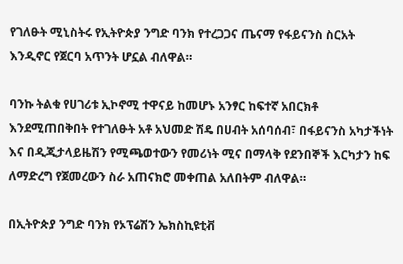የገለፁት ሚኒስትሩ የኢትዮጵያ ንግድ ባንክ የተረጋጋና ጤናማ የፋይናንስ ስርአት እንዲኖር የጀርባ አጥንት ሆኗል ብለዋል።

ባንኩ ትልቁ የሀገሪቱ ኢኮኖሚ ተዋናይ ከመሆኑ አንፃር ከፍተኛ አበርክቶ እንደሚጠበቅበት የተገለፁት አቶ አህመድ ሽዴ በሀብት አሰባሰብ፣ በፋይናንስ አካታችነት እና በዲጂታላይዜሽን የሚጫወተውን የመሪነት ሚና በማላቅ የደንበኞች እርካታን ከፍ ለማድረግ የጀመረውን ስራ አጠናክሮ መቀጠል አለበትም ብለዋል።

በኢትዮጵያ ንግድ ባንክ የኦፕሬሽን ኤክስኪዩቲቭ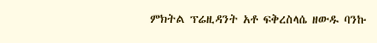ምክትል ፕሬዚዳንት አቶ ፍቅረስላሴ ዘውዱ ባንኩ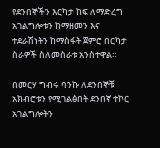የደንበኞችን እርካታ ከፍ ለማድረግ አገልግሎቱን ከማዘመን እና ተደራሽነትን ከማስፋት ጀምሮ በርካታ ስራዎች ስለመስራቱ አንስተዋል።

በመርሃ ግብሩ ባንኩ ለደንበኞቹ አክብሮቱን የሚገልፅበት ደንበኛ ተኮር አገልግሎትን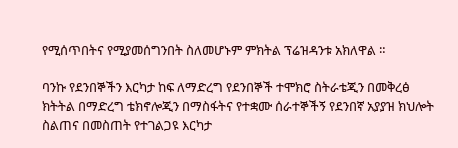የሚሰጥበትና የሚያመሰግንበት ስለመሆኑም ምክትል ፕሬዝዳንቱ አክለዋል ።

ባንኩ የደንበኞችን እርካታ ከፍ ለማድረግ የደንበኞች ተሞክሮ ስትራቴጂን በመቅረፅ ክትትል በማድረግ ቴክኖሎጂን በማስፋትና የተቋሙ ሰራተኞችኝ የደንበኛ አያያዝ ክህሎት ስልጠና በመስጠት የተገልጋዩ እርካታ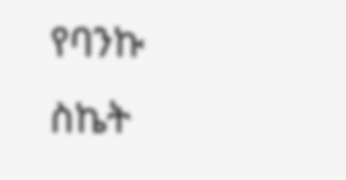የባንኩ ስኬት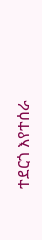ተደርጎ እየተሰራ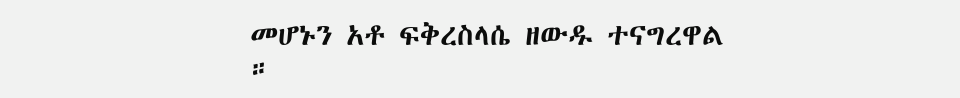መሆኑን አቶ ፍቅረስላሴ ዘውዱ ተናግረዋል ።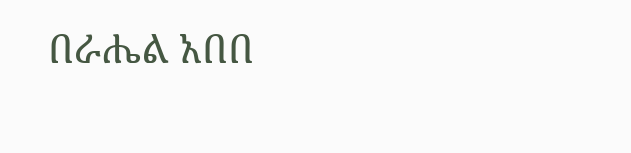በራሔል አበበ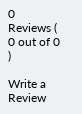0 Reviews ( 0 out of 0 )

Write a Review